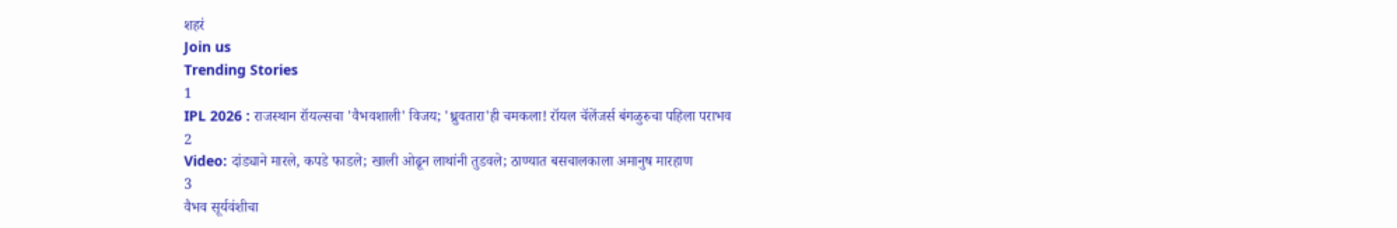शहरं
Join us
Trending Stories
1
IPL 2026 : राजस्थान रॉयल्सचा 'वैभवशाली' विजय; 'ध्रुवतारा'ही चमकला! रॉयल चॅलेंजर्स बंगळुरुचा पहिला पराभव
2
Video: दांड्याने मारले, कपडे फाडले; खाली ओढून लाथांनी तुडवले; ठाण्यात बसचालकाला अमानुष मारहाण
3
वैभव सूर्यवंशीचा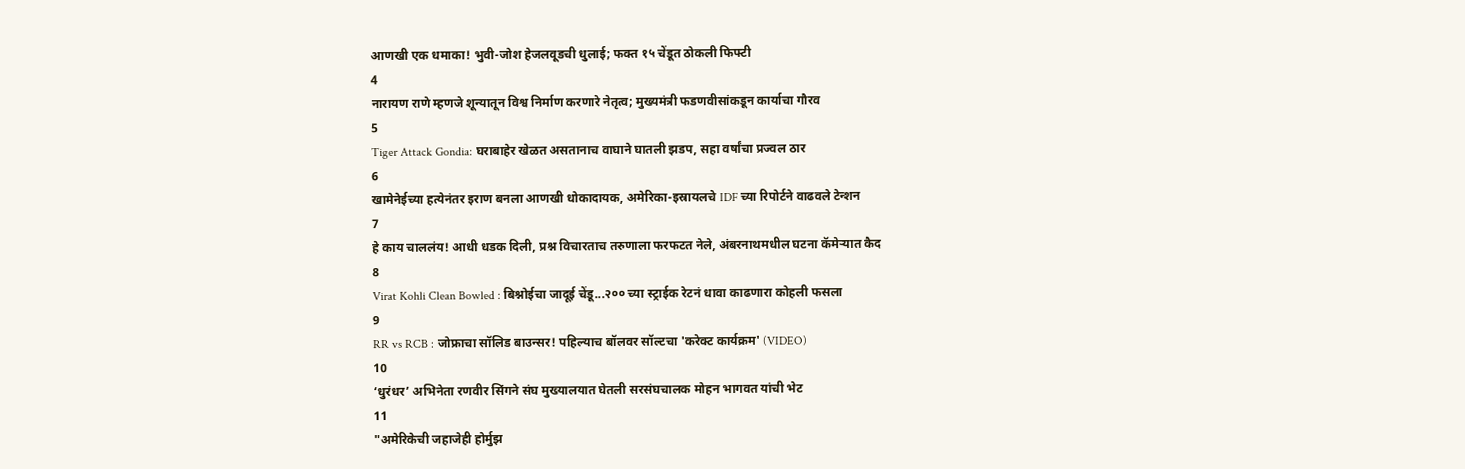आणखी एक धमाका! भुवी-जोश हेजलवूडची धुलाई; फक्त १५ चेंडूत ठोकली फिफ्टी
4
नारायण राणे म्हणजे शून्यातून विश्व निर्माण करणारे नेतृत्व; मुख्यमंत्री फडणवीसांकडून कार्याचा गौरव
5
Tiger Attack Gondia: घराबाहेर खेळत असतानाच वाघाने घातली झडप, सहा वर्षांचा प्रज्वल ठार
6
खामेनेईच्या हत्येनंतर इराण बनला आणखी धोकादायक, अमेरिका-इस्रायलचे IDF च्या रिपोर्टने वाढवले टेन्शन
7
हे काय चाललंय! आधी धडक दिली, प्रश्न विचारताच तरुणाला फरफटत नेले, अंबरनाथमधील घटना कॅमेऱ्यात कैद
8
Virat Kohli Clean Bowled : बिश्नोईचा जादूई चेंडू...२०० च्या स्ट्राईक रेटनं धावा काढणारा कोहली फसला
9
RR vs RCB : जोफ्राचा सॉलिड बाउन्सर! पहिल्याच बॉलवर सॉल्टचा 'करेक्ट कार्यक्रम' (VIDEO)
10
‘धुरंधर’ अभिनेता रणवीर सिंगने संघ मुख्यालयात घेतली सरसंघचालक मोहन भागवत यांची भेट
11
"अमेरिकेची जहाजेही होर्मुझ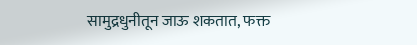सामुद्रधुनीतून जाऊ शकतात, फक्त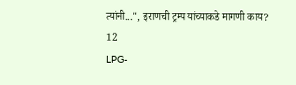त्यांनी...", इराणची ट्रम्प यांच्याकडे मागणी काय?
12
LPG-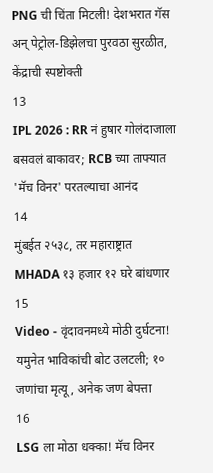PNG ची चिंता मिटली! देशभरात गॅस अन् पेट्रोल-डिझेलचा पुरवठा सुरळीत, केंद्राची स्पष्टोक्ती
13
IPL 2026 : RR नं हुषार गोलंदाजाला बसवलं बाकावर; RCB च्या ताफ्यात 'मॅच विनर' परतल्याचा आनंद
14
मुंबईत २५३८, तर महाराष्ट्रात MHADA १३ हजार १२ घरे बांधणार
15
Video - वृंदावनमध्ये मोठी दुर्घटना! यमुनेत भाविकांची बोट उलटली; १० जणांचा मृत्यू, अनेक जण बेपत्ता
16
LSG ला मोठा धक्का! मॅच विनर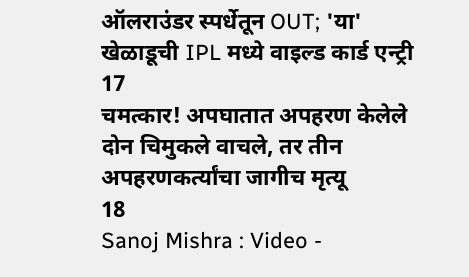ऑलराउंडर स्पर्धेतून OUT; 'या' खेळाडूची IPL मध्ये वाइल्ड कार्ड एन्ट्री
17
चमत्कार! अपघातात अपहरण केलेले दोन चिमुकले वाचले, तर तीन अपहरणकर्त्यांचा जागीच मृत्यू
18
Sanoj Mishra : Video -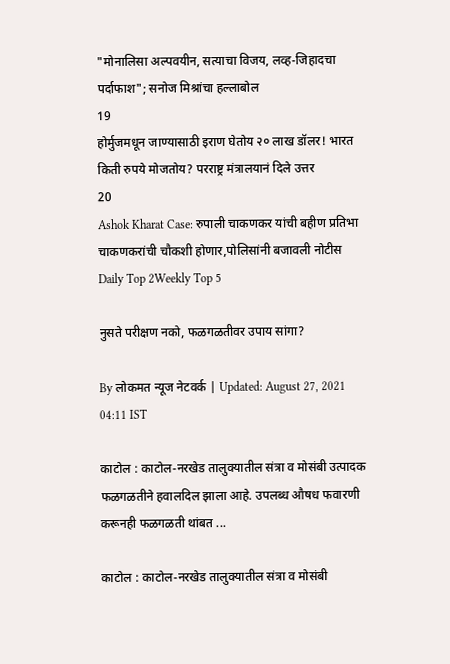"मोनालिसा अल्पवयीन, सत्याचा विजय, लव्ह-जिहादचा पर्दाफाश"; सनोज मिश्रांचा हल्लाबोल
19
होर्मुजमधून जाण्यासाठी इराण घेतोय २० लाख डॉलर! भारत किती रुपये मोजतोय? परराष्ट्र मंत्रालयानं दिले उत्तर
20
Ashok Kharat Case: रुपाली चाकणकर यांची बहीण प्रतिभा चाकणकरांची चौकशी होणार,पोलिसांनी बजावली नोटीस
Daily Top 2Weekly Top 5

नुसते परीक्षण नको, फळगळतीवर उपाय सांगा?

By लोकमत न्यूज नेटवर्क | Updated: August 27, 2021 04:11 IST

काटोल : काटोल-नरखेड तालुक्यातील संत्रा व मोसंबी उत्पादक फळगळतीने हवालदिल झाला आहे. उपलब्ध औषध फवारणी करूनही फळगळती थांबत ...

काटोल : काटोल-नरखेड तालुक्यातील संत्रा व मोसंबी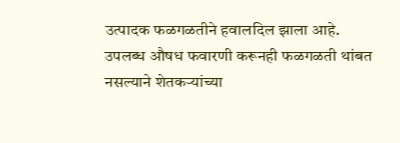उत्पादक फळगळतीने हवालदिल झाला आहे. उपलब्ध औषध फवारणी करूनही फळगळती थांबत नसल्याने शेतकऱ्यांच्या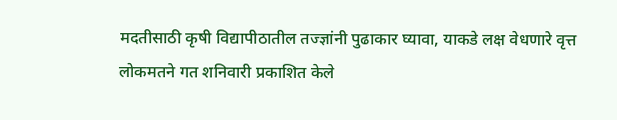मदतीसाठी कृषी विद्यापीठातील तज्ज्ञांनी पुढाकार घ्यावा, याकडे लक्ष वेधणारे वृत्त लोकमतने गत शनिवारी प्रकाशित केले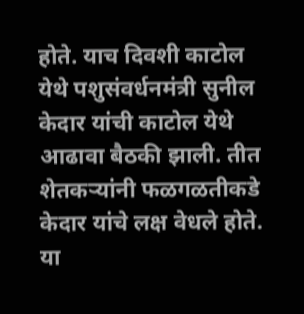होते. याच दिवशी काटोल येथे पशुसंवर्धनमंत्री सुनील केदार यांची काटोल येथे आढावा बैठकी झाली. तीत शेतकऱ्यांनी फळगळतीकडे केदार यांचे लक्ष वेधले होते. या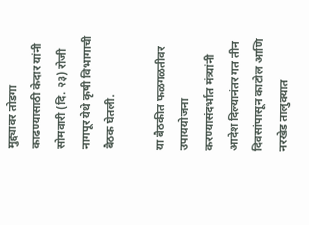मुद्द्यावर तोडगा काढण्यासाठी केदार यांनी सोमवारी (दि. २३) रोजी नागपूर येथे कृषी विभागाची बैठक घेतली.

या बैठकीत फळगळतीवर उपाययोजना करण्यासंदर्भात मंत्र्यांनी आदेश दिल्यानंतर गत तीन दिवसांपासून काटोल आणि नरखेड तालुक्यात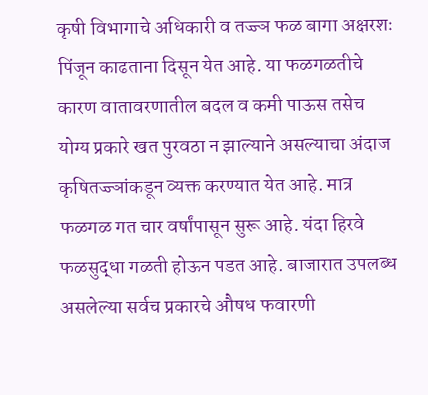कृषी विभागाचे अधिकारी व तज्ज्ञ फळ बागा अक्षरशः पिंजून काढताना दिसून येत आहे. या फळगळतीचे कारण वातावरणातील बदल व कमी पाऊस तसेच योग्य प्रकारे खत पुरवठा न झाल्याने असल्याचा अंदाज कृषितज्ज्ञांकडून व्यक्त करण्यात येत आहे. मात्र फळगळ गत चार वर्षांपासून सुरू आहे. यंदा हिरवे फळसुद्धा गळती होऊन पडत आहे. बाजारात उपलब्ध असलेल्या सर्वच प्रकारचे औषध फवारणी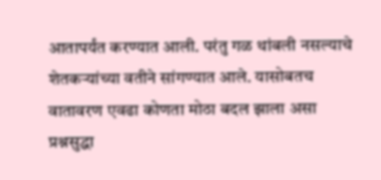आतापर्यंत करण्यात आली. परंतु गळ थांबली नसल्याचे शेतकऱ्यांच्या वतीने सांगण्यात आले. यासोबतच वातावरण एवढा कोणता मोठा बदल झाला असा प्रश्नसुद्धा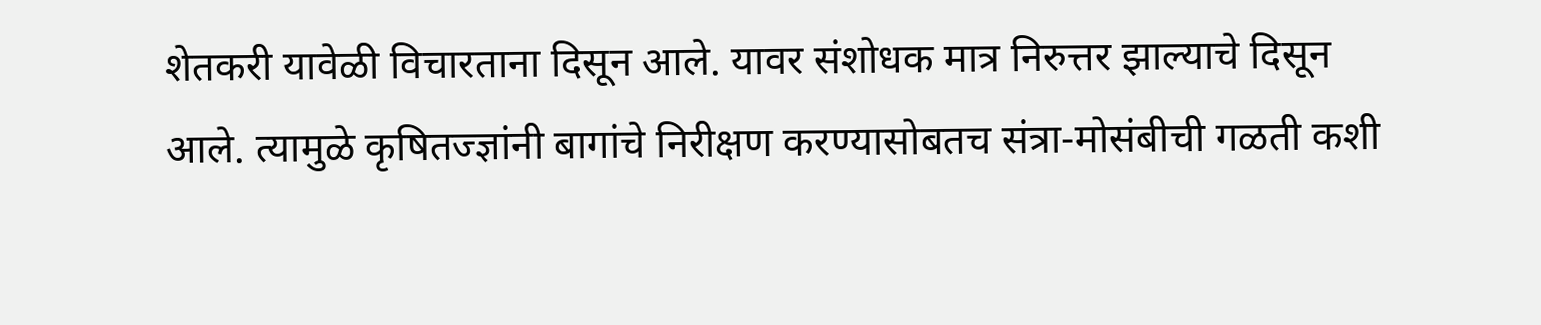शेतकरी यावेळी विचारताना दिसून आले. यावर संशोधक मात्र निरुत्तर झाल्याचे दिसून आले. त्यामुळे कृषितज्ज्ञांनी बागांचे निरीक्षण करण्यासोबतच संत्रा-मोसंबीची गळती कशी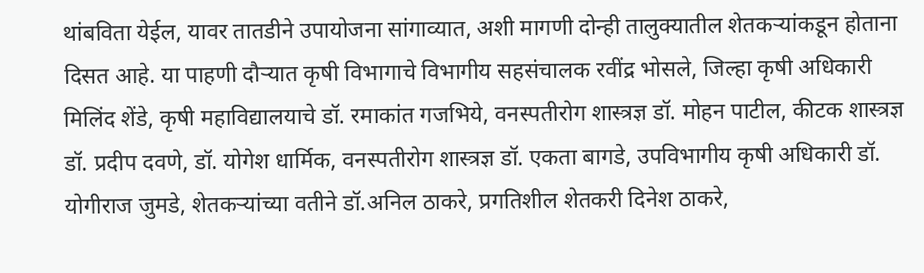थांबविता येईल, यावर तातडीने उपायोजना सांगाव्यात, अशी मागणी दोन्ही तालुक्यातील शेतकऱ्यांकडून होताना दिसत आहे. या पाहणी दौऱ्यात कृषी विभागाचे विभागीय सहसंचालक रवींद्र भोसले, जिल्हा कृषी अधिकारी मिलिंद शेंडे, कृषी महाविद्यालयाचे डॉ. रमाकांत गजभिये, वनस्पतीरोग शास्त्रज्ञ डॉ. मोहन पाटील, कीटक शास्त्रज्ञ डॉ. प्रदीप दवणे, डॉ. योगेश धार्मिक, वनस्पतीरोग शास्त्रज्ञ डॉ. एकता बागडे, उपविभागीय कृषी अधिकारी डॉ. योगीराज जुमडे, शेतकऱ्यांच्या वतीने डॉ.अनिल ठाकरे, प्रगतिशील शेतकरी दिनेश ठाकरे,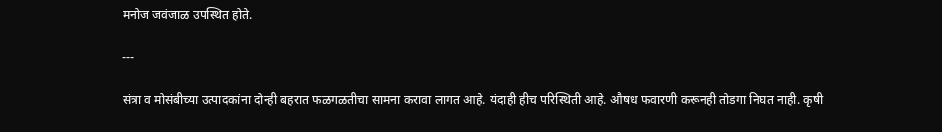मनोज जवंजाळ उपस्थित होते.

---

संत्रा व मोसंबीच्या उत्पादकांना दोन्ही बहरात फळगळतीचा सामना करावा लागत आहे. यंदाही हीच परिस्थिती आहे. औषध फवारणी करूनही तोडगा निघत नाही. कृषी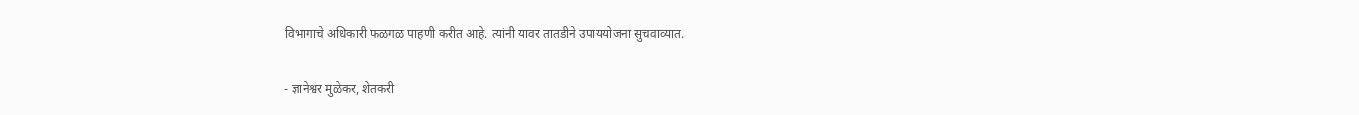विभागाचे अधिकारी फळगळ पाहणी करीत आहे. त्यांनी यावर तातडीने उपाययोजना सुचवाव्यात.

- ज्ञानेश्वर मुळेकर, शेतकरी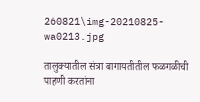260821\img-20210825-wa0213.jpg

तालुक्यातील संत्रा बागायतीतील फळगळीची पाहणी करतांना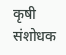कृषी संशोधक